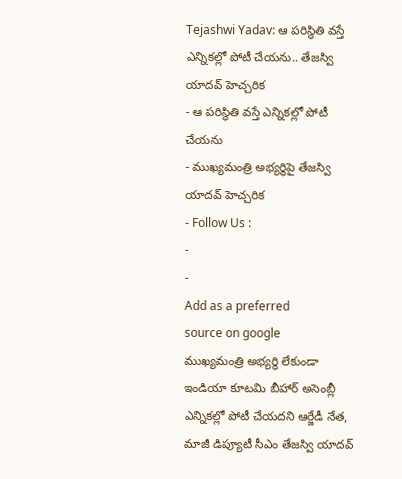Tejashwi Yadav: ఆ పరిస్థితి వస్తే ఎన్నికల్లో పోటీ చేయను.. తేజస్వి యాదవ్ హెచ్చరిక
- ఆ పరిస్థితి వస్తే ఎన్నికల్లో పోటీ చేయను
- ముఖ్యమంత్రి అభ్యర్థిపై తేజస్వి యాదవ్ హెచ్చరిక
- Follow Us :
-
-
Add as a preferred
source on google
ముఖ్యమంత్రి అభ్యర్థి లేకుండా ఇండియా కూటమి బీహార్ అసెంబ్లీ ఎన్నికల్లో పోటీ చేయదని ఆర్జేడీ నేత, మాజీ డిప్యూటీ సీఎం తేజస్వి యాదవ్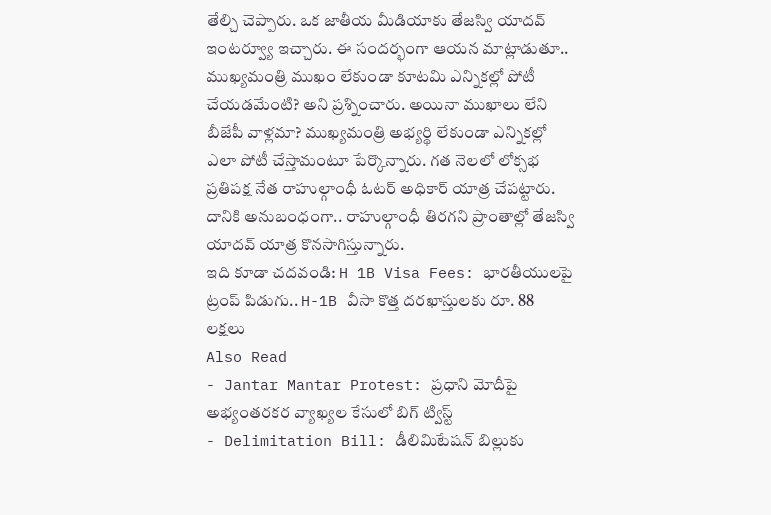తేల్చి చెప్పారు. ఒక జాతీయ మీడియాకు తేజస్వి యాదవ్ ఇంటర్వ్యూ ఇచ్చారు. ఈ సందర్భంగా ఆయన మాట్లాడుతూ.. ముఖ్యమంత్రి ముఖం లేకుండా కూటమి ఎన్నికల్లో పోటీ చేయడమేంటి? అని ప్రశ్నించారు. అయినా ముఖాలు లేని బీజేపీ వాళ్లమా? ముఖ్యమంత్రి అభ్యర్థి లేకుండా ఎన్నికల్లో ఎలా పోటీ చేస్తామంటూ పేర్కొన్నారు. గత నెలలో లోక్సభ ప్రతిపక్ష నేత రాహుల్గాంధీ ఓటర్ అధికార్ యాత్ర చేపట్టారు. దానికి అనుబంధంగా.. రాహుల్గాంధీ తిరగని ప్రాంతాల్లో తేజస్వి యాదవ్ యాత్ర కొనసాగిస్తున్నారు.
ఇది కూడా చదవండి: H 1B Visa Fees: భారతీయులపై ట్రంప్ పిడుగు.. H-1B వీసా కొత్త దరఖాస్తులకు రూ. 88 లక్షలు
Also Read
- Jantar Mantar Protest: ప్రధాని మోదీపై అభ్యంతరకర వ్యాఖ్యల కేసులో బిగ్ ట్విస్ట్
- Delimitation Bill: డీలిమిటేషన్ బిల్లుకు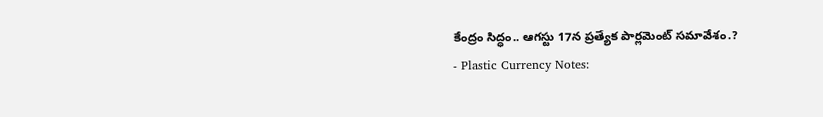కేంద్రం సిద్ధం.. ఆగస్టు 17న ప్రత్యేక పార్లమెంట్ సమావేశం.?
- Plastic Currency Notes: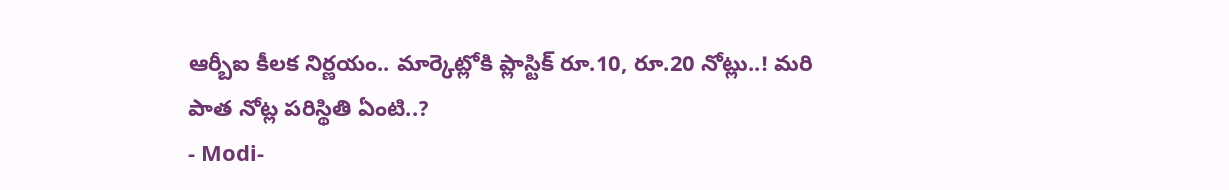ఆర్బీఐ కీలక నిర్ణయం.. మార్కెట్లోకి ప్లాస్టిక్ రూ.10, రూ.20 నోట్లు..! మరి పాత నోట్ల పరిస్థితి ఏంటి..?
- Modi-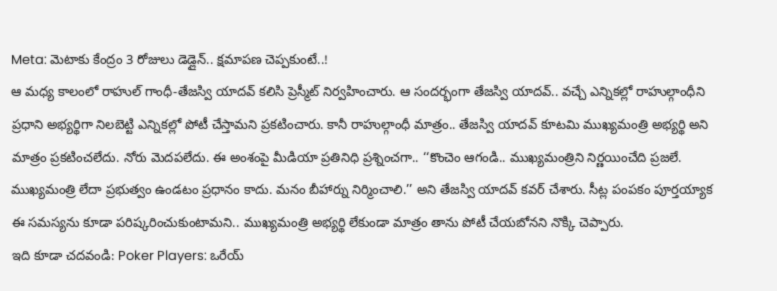Meta: మెటాకు కేంద్రం 3 రోజులు డెడ్లైన్.. క్షమాపణ చెప్పకుంటే..!
ఆ మధ్య కాలంలో రాహుల్ గాంధీ-తేజస్వి యాదవ్ కలిసి ప్రెస్మీట్ నిర్వహించారు. ఆ సందర్భంగా తేజస్వి యాదవ్.. వచ్చే ఎన్నికల్లో రాహుల్గాంధీని ప్రధాని అభ్యర్థిగా నిలబెట్టి ఎన్నికల్లో పోటీ చేస్తామని ప్రకటించారు. కానీ రాహుల్గాంధీ మాత్రం.. తేజస్వి యాదవ్ కూటమి ముఖ్యమంత్రి అభ్యర్థి అని మాత్రం ప్రకటించలేదు. నోరు మెదపలేదు. ఈ అంశంపై మీడియా ప్రతినిధి ప్రశ్నించగా.. ‘‘కొంచెం ఆగండి.. ముఖ్యమంత్రిని నిర్ణయించేది ప్రజలే. ముఖ్యమంత్రి లేదా ప్రభుత్వం ఉండటం ప్రధానం కాదు. మనం బీహార్ను నిర్మించాలి.’’ అని తేజస్వి యాదవ్ కవర్ చేశారు. సీట్ల పంపకం పూర్తయ్యాక ఈ సమస్యను కూడా పరిష్కరించుకుంటామని.. ముఖ్యమంత్రి అభ్యర్థి లేకుండా మాత్రం తాను పోటీ చేయబోనని నొక్కి చెప్పారు.
ఇది కూడా చదవండి: Poker Players: ఒరేయ్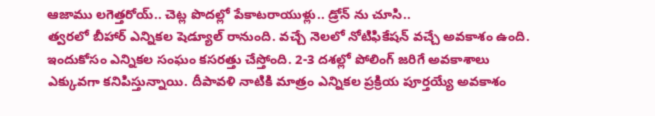ఆజాము లగెత్తరోయ్.. చెట్ల పొదల్లో పేకాటరాయుళ్లు.. డ్రోన్ ను చూసి..
త్వరలో బీహార్ ఎన్నికల షెడ్యూల్ రానుంది. వచ్చే నెలలో నోటిఫికేషన్ వచ్చే అవకాశం ఉంది. ఇందుకోసం ఎన్నికల సంఘం కసరత్తు చేస్తోంది. 2-3 దశల్లో పోలింగ్ జరిగే అవకాశాలు ఎక్కువగా కనిపిస్తున్నాయి. దీపావళి నాటికి మాత్రం ఎన్నికల ప్రక్రియ పూర్తయ్యే అవకాశం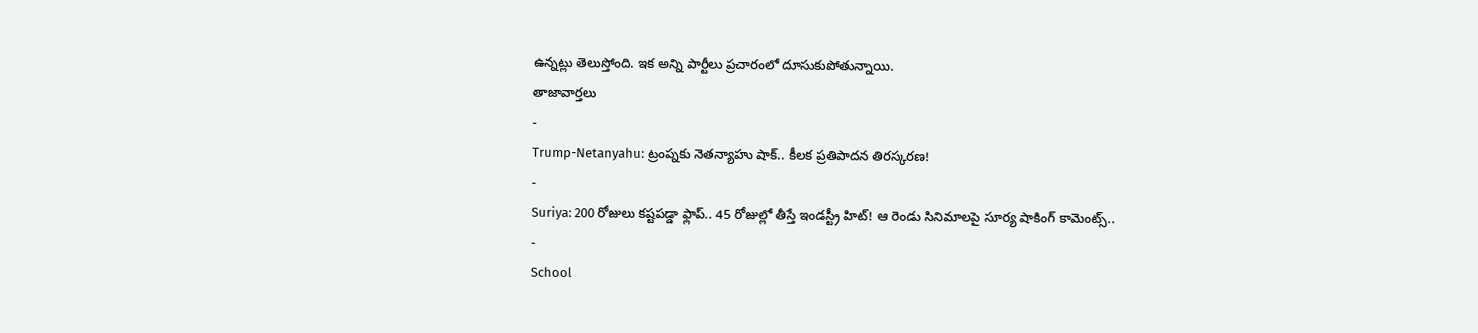ఉన్నట్లు తెలుస్తోంది. ఇక అన్ని పార్టీలు ప్రచారంలో దూసుకుపోతున్నాయి.
తాజావార్తలు
-
Trump-Netanyahu: ట్రంప్నకు నెతన్యాహు షాక్.. కీలక ప్రతిపాదన తిరస్కరణ!
-
Suriya: 200 రోజులు కష్టపడ్డా ఫ్లాప్.. 45 రోజుల్లో తీస్తే ఇండస్ట్రీ హిట్! ఆ రెండు సినిమాలపై సూర్య షాకింగ్ కామెంట్స్..
-
School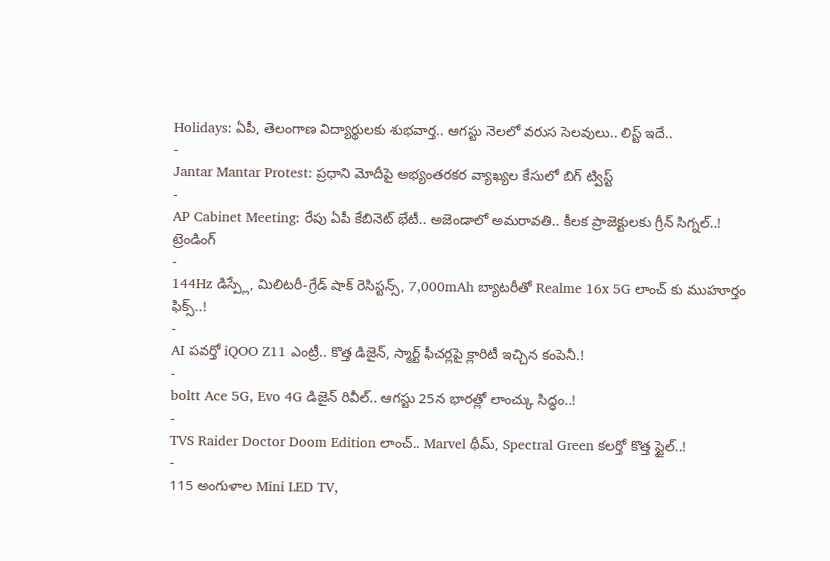Holidays: ఏపీ, తెలంగాణ విద్యార్థులకు శుభవార్త.. ఆగస్టు నెలలో వరుస సెలవులు.. లిస్ట్ ఇదే..
-
Jantar Mantar Protest: ప్రధాని మోదీపై అభ్యంతరకర వ్యాఖ్యల కేసులో బిగ్ ట్విస్ట్
-
AP Cabinet Meeting: రేపు ఏపీ కేబినెట్ భేటీ.. అజెండాలో అమరావతి.. కీలక ప్రాజెక్టులకు గ్రీన్ సిగ్నల్..!
ట్రెండింగ్
-
144Hz డిస్ప్లే, మిలిటరీ-గ్రేడ్ షాక్ రెసిస్టన్స్, 7,000mAh బ్యాటరీతో Realme 16x 5G లాంచ్ కు ముహూర్తం ఫిక్స్..!
-
AI పవర్తో iQOO Z11 ఎంట్రీ.. కొత్త డిజైన్, స్మార్ట్ ఫీచర్లపై క్లారిటీ ఇచ్చిన కంపెనీ.!
-
boltt Ace 5G, Evo 4G డిజైన్ రివీల్.. ఆగస్టు 25న భారత్లో లాంచ్కు సిద్ధం..!
-
TVS Raider Doctor Doom Edition లాంచ్.. Marvel థీమ్, Spectral Green కలర్తో కొత్త స్టైల్..!
-
115 అంగుళాల Mini LED TV,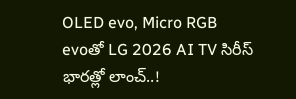OLED evo, Micro RGB evoతో LG 2026 AI TV సిరీస్ భారత్లో లాంచ్..!